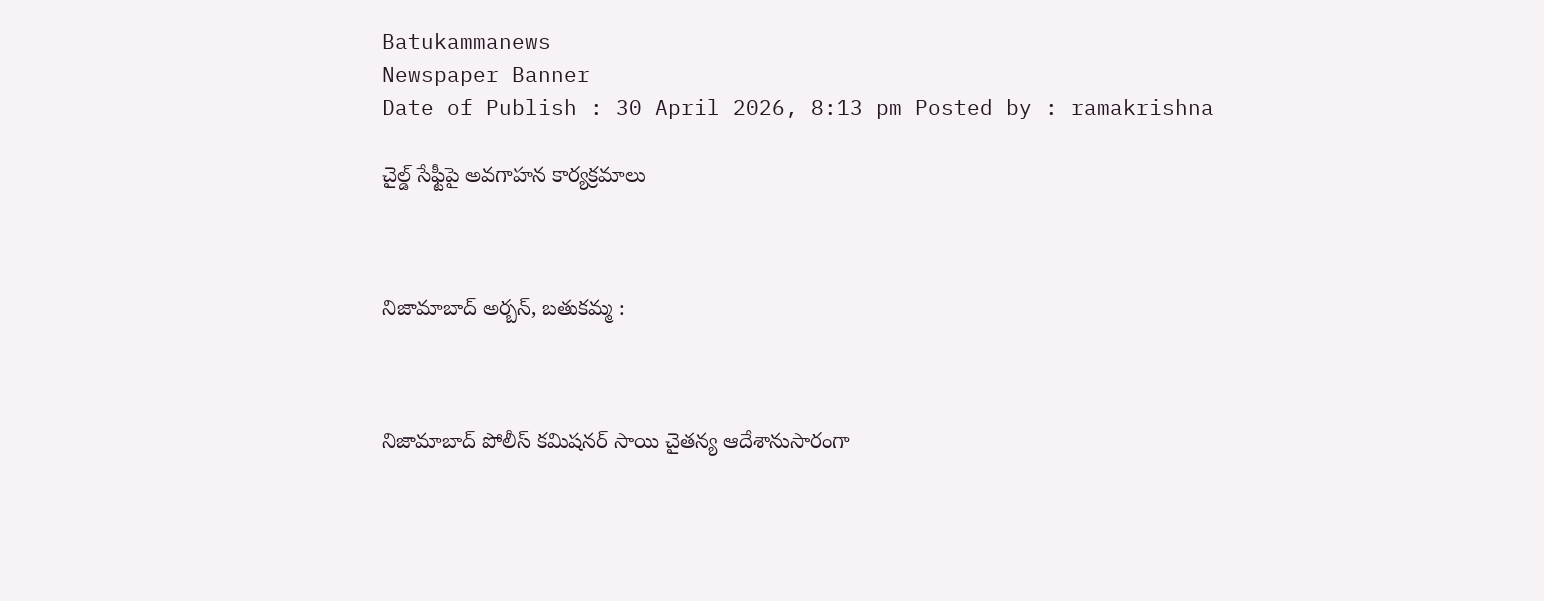Batukammanews
Newspaper Banner
Date of Publish : 30 April 2026, 8:13 pm Posted by : ramakrishna

చైల్డ్ సేఫ్టీపై అవగాహన కార్యక్రమాలు



నిజామాబాద్ అర్బన్, బతుకమ్మ :



నిజామాబాద్ పోలీస్ కమిషనర్ సాయి చైతన్య ఆదేశానుసారంగా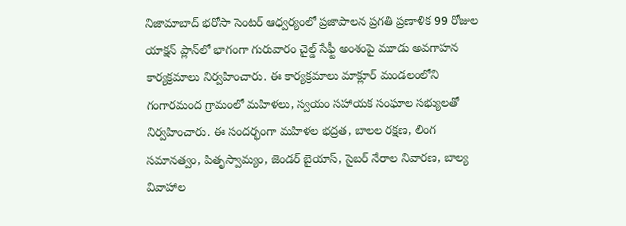నిజామాబాద్ భరోసా సెంటర్ ఆధ్వర్యంలో ప్రజాపాలన ప్రగతి ప్రణాళిక 99 రోజుల యాక్షన్ ప్లాన్‌లో భాగంగా గురువారం చైల్డ్ సేఫ్టీ అంశంపై మూడు అవగాహన కార్యక్రమాలు నిర్వహించారు. ఈ కార్యక్రమాలు మాక్లూర్ మండలంలోని గంగారమంద గ్రామంలో మహిళలు, స్వయం సహాయక సంఘాల సభ్యులతో నిర్వహించారు. ఈ సందర్భంగా మహిళల భద్రత, బాలల రక్షణ, లింగ సమానత్వం, పితృస్వామ్యం, జెండర్ బైయాస్, సైబర్ నేరాల నివారణ, బాల్య వివాహాల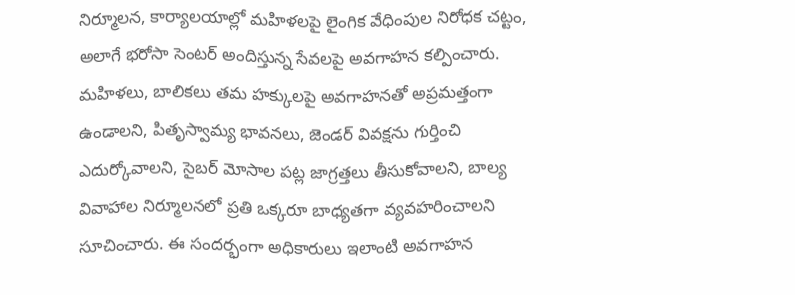నిర్మూలన, కార్యాలయాల్లో మహిళలపై లైంగిక వేధింపుల నిరోధక చట్టం, అలాగే భరోసా సెంటర్ అందిస్తున్న సేవలపై అవగాహన కల్పించారు. మహిళలు, బాలికలు తమ హక్కులపై అవగాహనతో అప్రమత్తంగా ఉండాలని, పితృస్వామ్య భావనలు, జెండర్ వివక్షను గుర్తించి ఎదుర్కోవాలని, సైబర్ మోసాల పట్ల జాగ్రత్తలు తీసుకోవాలని, బాల్య వివాహాల నిర్మూలనలో ప్రతి ఒక్కరూ బాధ్యతగా వ్యవహరించాలని సూచించారు. ఈ సందర్భంగా అధికారులు ఇలాంటి అవగాహన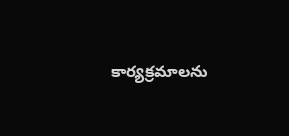కార్యక్రమాలను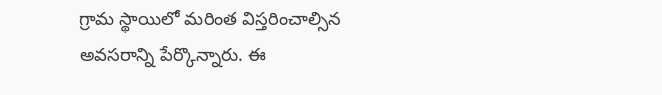గ్రామ స్థాయిలో మరింత విస్తరించాల్సిన అవసరాన్ని పేర్కొన్నారు. ఈ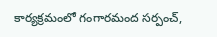కార్యక్రమంలో గంగారమంద సర్పంచ్,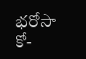భరోసా కో-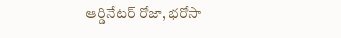ఆర్డినేటర్ రోజా, భరోసా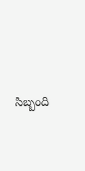సిబ్బంది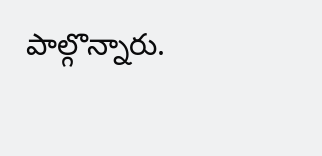పాల్గొన్నారు.